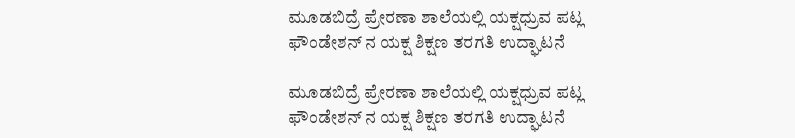ಮೂಡಬಿದ್ರೆ ಪ್ರೇರಣಾ ಶಾಲೆಯಲ್ಲಿ ಯಕ್ಷಧ್ರುವ ಪಟ್ಲ ಫೌಂಡೇಶನ್ ನ ಯಕ್ಷ ಶಿಕ್ಷಣ ತರಗತಿ ಉದ್ಘಾಟನೆ

ಮೂಡಬಿದ್ರೆ ಪ್ರೇರಣಾ ಶಾಲೆಯಲ್ಲಿ ಯಕ್ಷಧ್ರುವ ಪಟ್ಲ ಫೌಂಡೇಶನ್ ನ ಯಕ್ಷ ಶಿಕ್ಷಣ ತರಗತಿ ಉದ್ಘಾಟನೆ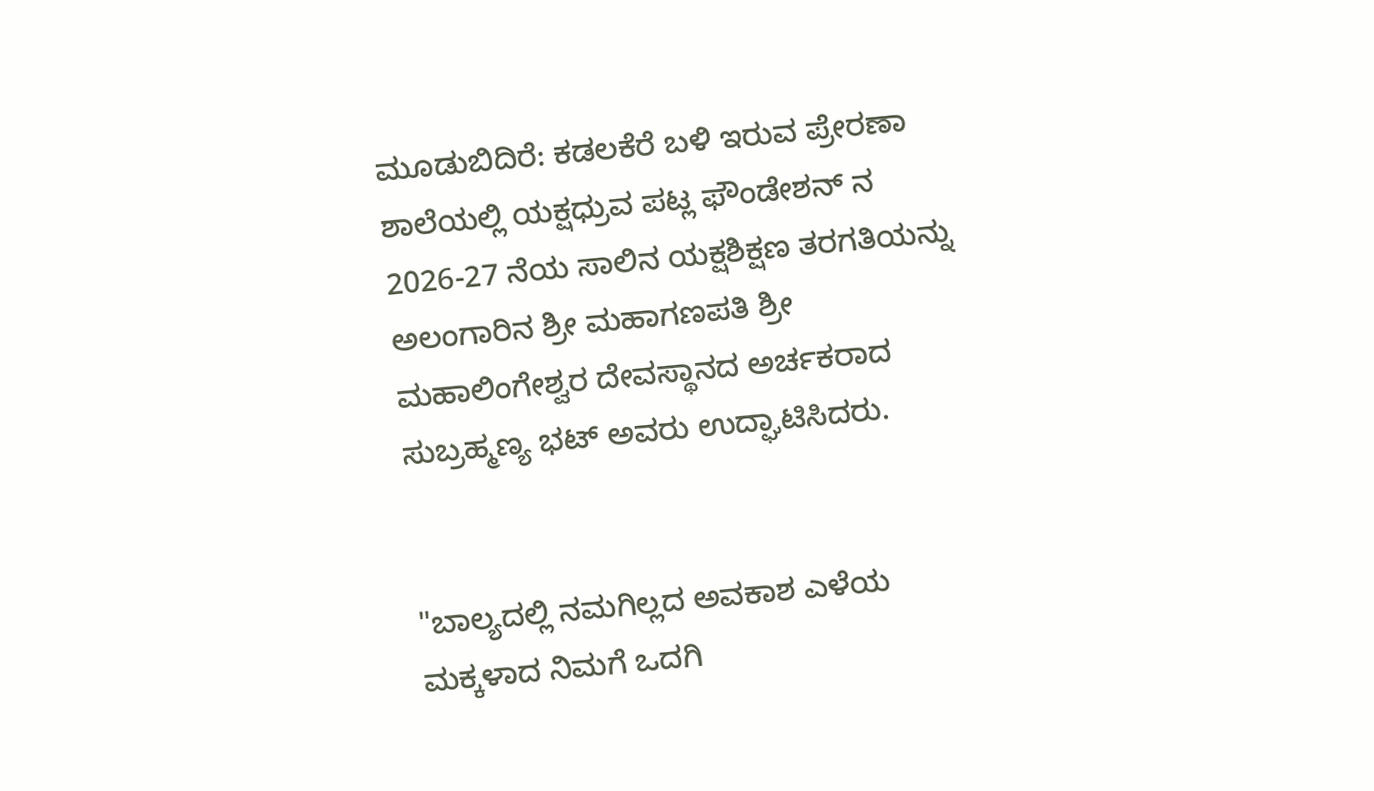ಮೂಡುಬಿದಿರೆ: ಕಡಲಕೆರೆ ಬಳಿ ಇರುವ ಪ್ರೇರಣಾ ಶಾಲೆಯಲ್ಲಿ ಯಕ್ಷಧ್ರುವ ಪಟ್ಲ ಫೌಂಡೇಶನ್ ನ 2026-27 ನೆಯ ಸಾಲಿನ ಯಕ್ಷಶಿಕ್ಷಣ ತರಗತಿಯನ್ನು ಅಲಂಗಾರಿನ ಶ್ರೀ ಮಹಾಗಣಪತಿ ಶ್ರೀ ಮಹಾಲಿಂಗೇಶ್ವರ ದೇವಸ್ಥಾನದ ಅರ್ಚಕರಾದ  ಸುಬ್ರಹ್ಮಣ್ಯ ಭಟ್ ಅವರು ಉದ್ಘಾಟಿಸಿದರು.


"ಬಾಲ್ಯದಲ್ಲಿ ನಮಗಿಲ್ಲದ ಅವಕಾಶ ಎಳೆಯ ಮಕ್ಕಳಾದ ನಿಮಗೆ ಒದಗಿ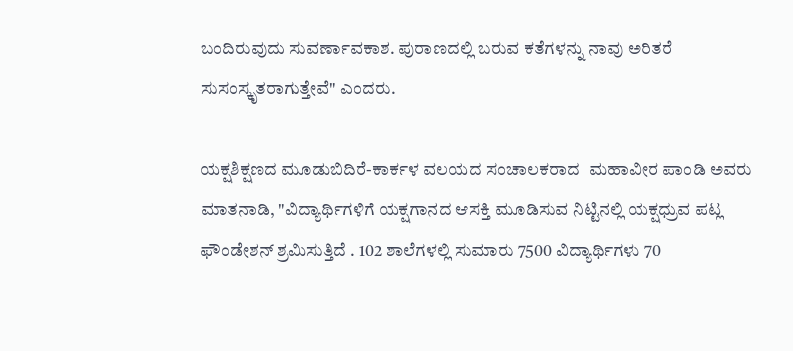ಬಂದಿರುವುದು ಸುವರ್ಣಾವಕಾಶ. ಪುರಾಣದಲ್ಲಿ ಬರುವ ಕತೆಗಳನ್ನು ನಾವು ಅರಿತರೆ ಸುಸಂಸ್ಕೃತರಾಗುತ್ತೇವೆ" ಎಂದರು.

ಯಕ್ಷಶಿಕ್ಷಣದ ಮೂಡುಬಿದಿರೆ-ಕಾರ್ಕಳ ವಲಯದ ಸಂಚಾಲಕರಾದ  ಮಹಾವೀರ ಪಾಂಡಿ ಅವರು ಮಾತನಾಡಿ, "ವಿದ್ಯಾರ್ಥಿಗಳಿಗೆ ಯಕ್ಷಗಾನದ ಆಸಕ್ತಿ ಮೂಡಿಸುವ ನಿಟ್ಟಿನಲ್ಲಿ ಯಕ್ಷಧ್ರುವ ಪಟ್ಲ ಫೌಂಡೇಶನ್ ಶ್ರಮಿಸುತ್ತಿದೆ . 102 ಶಾಲೆಗಳಲ್ಲಿ ಸುಮಾರು 7500 ವಿದ್ಯಾರ್ಥಿಗಳು 70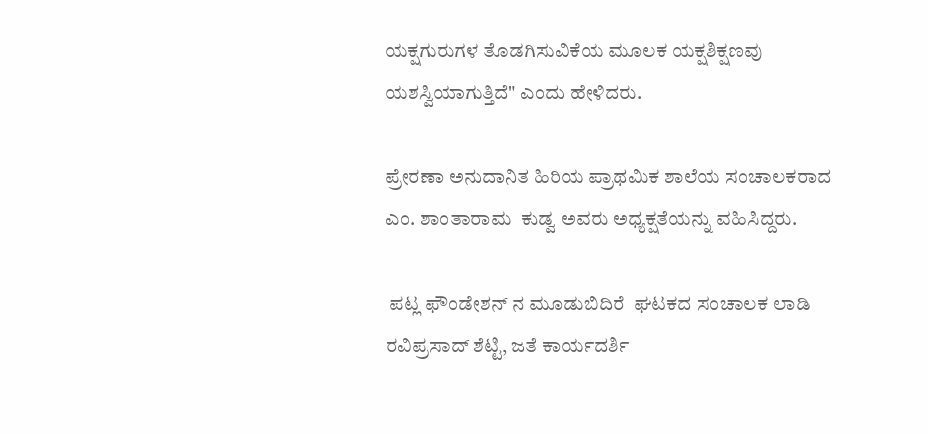ಯಕ್ಷಗುರುಗಳ ತೊಡಗಿಸುವಿಕೆಯ ಮೂಲಕ ಯಕ್ಷಶಿಕ್ಷಣವು ಯಶಸ್ವಿಯಾಗುತ್ತಿದೆ" ಎಂದು ಹೇಳಿದರು.

ಪ್ರೇರಣಾ ಅನುದಾನಿತ ಹಿರಿಯ ಪ್ರಾಥಮಿಕ ಶಾಲೆಯ ಸಂಚಾಲಕರಾದ ಎಂ. ಶಾಂತಾರಾಮ  ಕುಡ್ವ ಅವರು ಅಧ್ಯಕ್ಷತೆಯನ್ನು ವಹಿಸಿದ್ದರು.

 ಪಟ್ಲ ಫೌಂಡೇಶನ್ ನ ಮೂಡುಬಿದಿರೆ  ಘಟಕದ ಸಂಚಾಲಕ ಲಾಡಿ ರವಿಪ್ರಸಾದ್ ಶೆಟ್ಟಿ, ಜತೆ ಕಾರ್ಯದರ್ಶಿ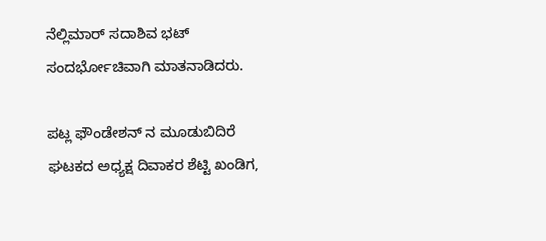ನೆಲ್ಲಿಮಾರ್ ಸದಾಶಿವ ಭಟ್ ಸಂದರ್ಭೋಚಿವಾಗಿ ಮಾತನಾಡಿದರು.

ಪಟ್ಲ ಫೌಂಡೇಶನ್ ನ ಮೂಡುಬಿದಿರೆ ಘಟಕದ ಅಧ್ಯಕ್ಷ ದಿವಾಕರ ಶೆಟ್ಟಿ ಖಂಡಿಗ,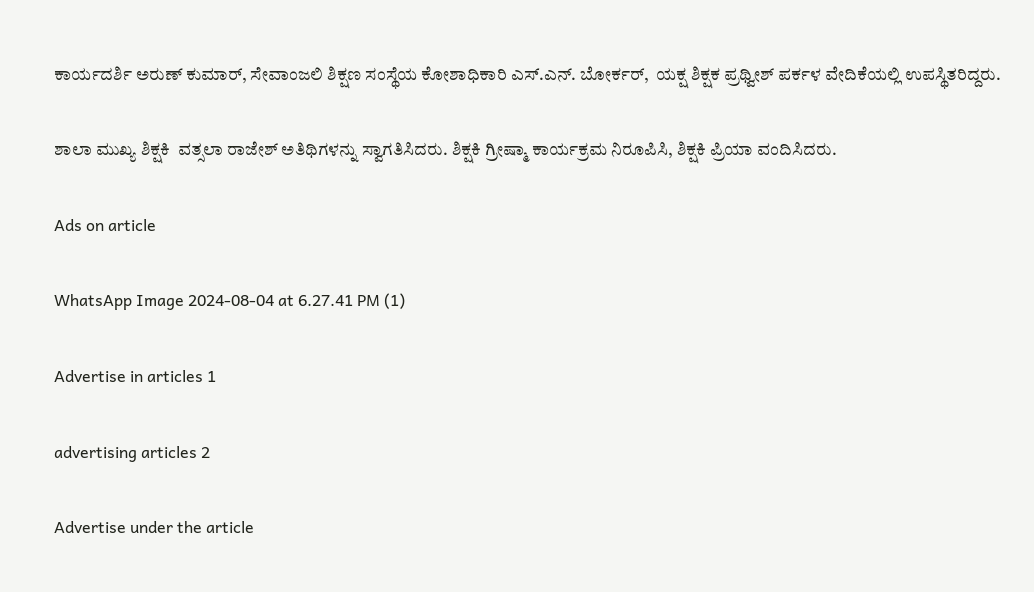ಕಾರ್ಯದರ್ಶಿ ಅರುಣ್ ಕುಮಾರ್, ಸೇವಾಂಜಲಿ ಶಿಕ್ಷಣ ಸಂಸ್ಥೆಯ ಕೋಶಾಧಿಕಾರಿ ಎಸ್.ಎನ್. ಬೋರ್ಕರ್,  ಯಕ್ಷ ಶಿಕ್ಷಕ ಪ್ರಥ್ವೀಶ್ ಪರ್ಕಳ ವೇದಿಕೆಯಲ್ಲಿ ಉಪಸ್ಥಿತರಿದ್ದರು.

ಶಾಲಾ ಮುಖ್ಯ ಶಿಕ್ಷಕಿ  ವತ್ಸಲಾ ರಾಜೇಶ್ ಅತಿಥಿಗಳನ್ನು ಸ್ವಾಗತಿಸಿದರು. ಶಿಕ್ಷಕಿ ಗ್ರೀಷ್ಮಾ ಕಾರ್ಯಕ್ರಮ ನಿರೂಪಿಸಿ, ಶಿಕ್ಷಕಿ ಪ್ರಿಯಾ ವಂದಿಸಿದರು.

Ads on article

WhatsApp Image 2024-08-04 at 6.27.41 PM (1)

Advertise in articles 1

advertising articles 2

Advertise under the article